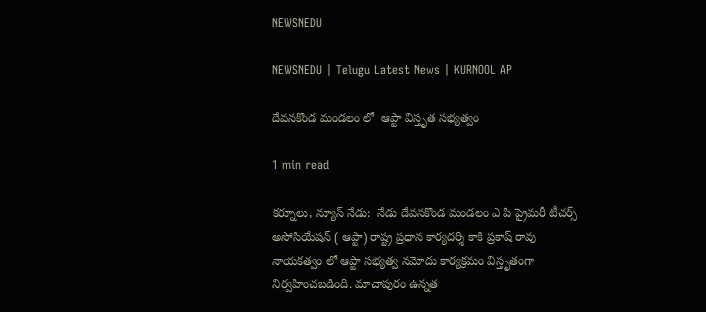NEWSNEDU

NEWSNEDU | Telugu Latest News | KURNOOL AP

దేవనకొండ మండలం లో  ఆప్టా విస్తృత సభ్యత్వం

1 min read

కర్నూలు, న్యూస్ నేడు:  నేడు దేవనకొండ మండలం ఎ పి ప్రైమరీ టీచర్స్ అసోసియేషన్ ( ఆప్టా) రాష్ట్ర ప్రధాన కార్యదర్శి కాకి ప్రకాష్ రావు నాయకత్వం లో ఆప్టా సభ్యత్వ నమోదు కార్యక్రమం విస్తృతంగా నిర్వహించబడింది. మాచాపురం ఉన్నత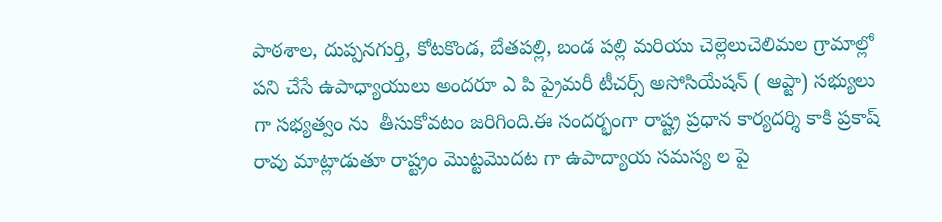పాఠశాల, దుప్పనగుర్తి, కోటకొండ, బేతపల్లి, బండ పల్లి మరియు చెల్లెలుచెలిమల గ్రామాల్లో పని చేసే ఉపాధ్యాయులు అందరూ ఎ పి ప్రైమరీ టీచర్స్ అసోసియేషన్ ( ఆప్టా) సభ్యులు గా సభ్యత్వం ను  తీసుకోవటం జరిగింది.ఈ సందర్భంగా రాష్ట్ర ప్రధాన కార్యదర్శి కాకి ప్రకాష్ రావు మాట్లాడుతూ రాష్ట్రం మొట్టమొదట గా ఉపాద్యాయ సమస్య ల పై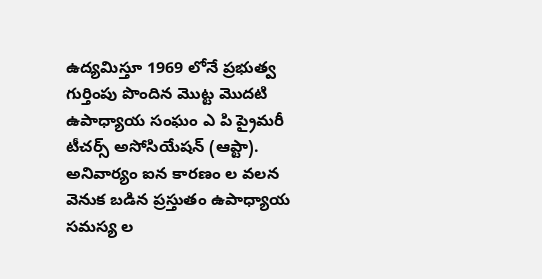ఉద్యమిస్తూ 1969 లోనే ప్రభుత్వ గుర్తింపు పొందిన మొట్ట మొదటి ఉపాధ్యాయ సంఘం ఎ పి ప్రైమరీ టీచర్స్ అసోసియేషన్ (ఆప్టా). అనివార్యం ఐన కారణం ల వలన వెనుక బడిన ప్రస్తుతం ఉపాధ్యాయ సమస్య ల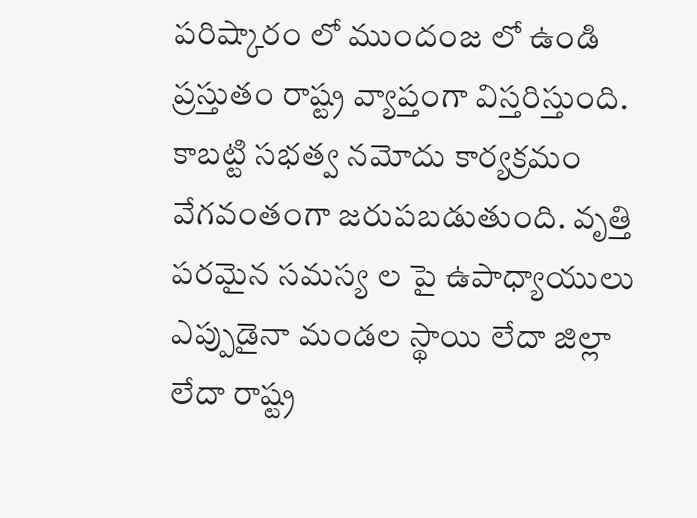పరిష్కారం లో ముందంజ లో ఉండి ప్రస్తుతం రాష్ట్ర వ్యాప్తంగా విస్తరిస్తుంది. కాబట్టి సభత్వ నమోదు కార్యక్రమం వేగవంతంగా జరుపబడుతుంది. వృత్తి పరమైన సమస్య ల పై ఉపాధ్యాయులు ఎప్పుడైనా మండల స్థాయి లేదా జిల్లా లేదా రాష్ట్ర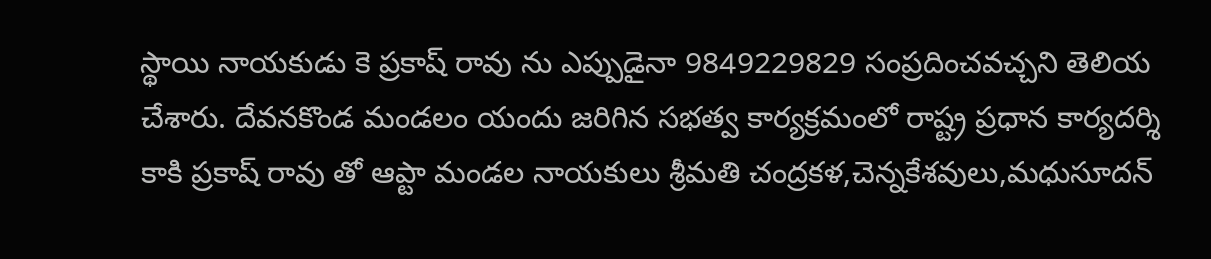స్థాయి నాయకుడు కె ప్రకాష్ రావు ను ఎప్పుడైనా 9849229829 సంప్రదించవచ్చని తెలియ చేశారు. దేవనకొండ మండలం యందు జరిగిన సభత్వ కార్యక్రమంలో రాష్ట్ర ప్రధాన కార్యదర్శి కాకి ప్రకాష్ రావు తో ఆప్టా మండల నాయకులు శ్రీమతి చంద్రకళ,చెన్నకేశవులు,మధుసూదన్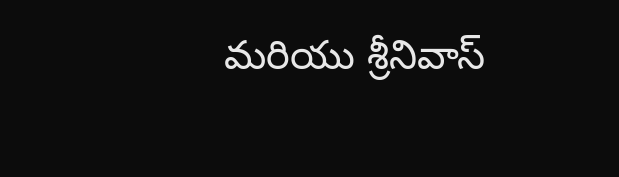మరియు శ్రీనివాస్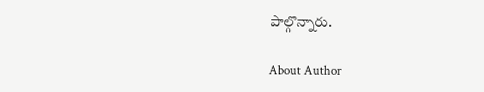పాల్గొన్నారు.

About Author